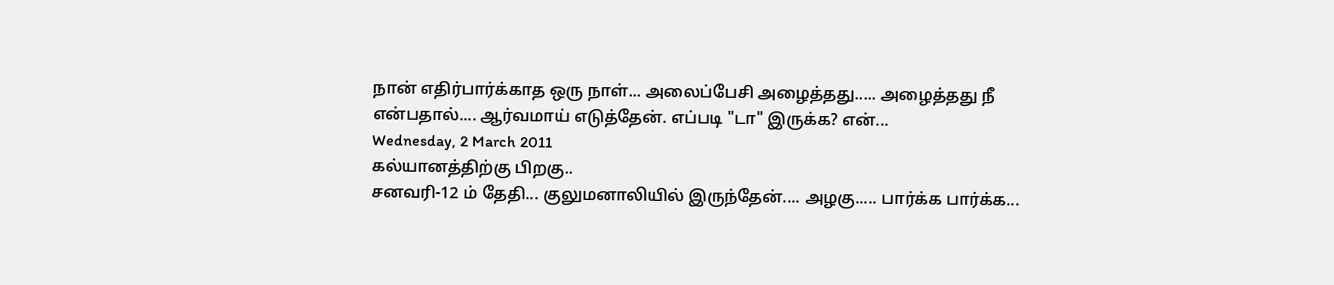நான் எதிர்பார்க்காத ஒரு நாள்... அலைப்பேசி அழைத்தது..... அழைத்தது நீ என்பதால்.... ஆர்வமாய் எடுத்தேன். எப்படி "டா" இருக்க? என்...
Wednesday, 2 March 2011
கல்யானத்திற்கு பிறகு..
சனவரி-12 ம் தேதி... குலுமனாலியில் இருந்தேன்.... அழகு..... பார்க்க பார்க்க...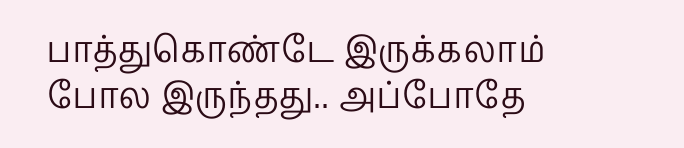பாத்துகொண்டே இருக்கலாம் போல இருந்தது.. அப்போதே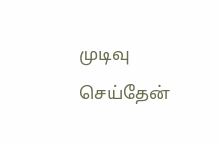முடிவு செய்தேன்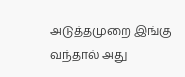அடுத்தமுறை இங்கு வந்தால் அது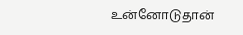உன்னோடுதான்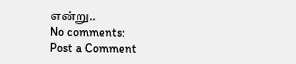என்று..
No comments:
Post a Comment